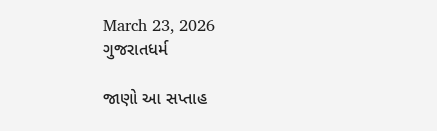March 23, 2026
ગુજરાતધર્મ

જાણો આ સપ્તાહ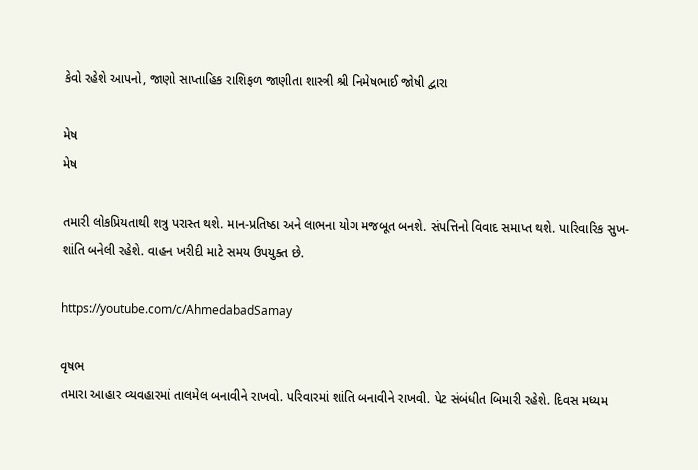કેવો રહેશે આપનો, જાણો સાપ્તાહિક રાશિફળ જાણીતા શાસ્ત્રી શ્રી નિમેષભાઈ જોષી દ્વારા

મેષ
મેષ

તમારી લોકપ્રિયતાથી શત્રુ પરાસ્ત થશે. માન-પ્રતિષ્ઠા અને લાભના યોગ મજબૂત બનશે. સંપત્તિનો વિવાદ સમાપ્ત થશે. પારિવારિક સુખ-શાંતિ બનેલી રહેશે. વાહન ખરીદી માટે સમય ઉપયુક્ત છે.

https://youtube.com/c/AhmedabadSamay

વૃષભ
તમારા આહાર વ્યવહારમાં તાલમેલ બનાવીને રાખવો. પરિવારમાં શાંતિ બનાવીને રાખવી. પેટ સંબંધીત બિમારી રહેશે. દિવસ મધ્યમ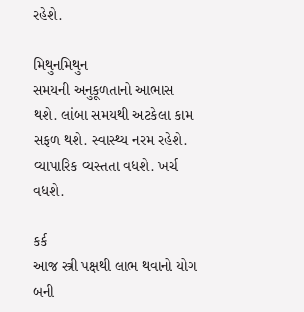રહેશે.

મિથુનમિથુન
સમયની અનુકૂળતાનો આભાસ થશે. લાંબા સમયથી અટકેલા કામ સફળ થશે. સ્વાસ્થ્ય નરમ રહેશે. વ્યાપારિક વ્યસ્તતા વધશે. ખર્ચ વધશે.

કર્ક
આજ સ્ત્રી પક્ષથી લાભ થવાનો યોગ બની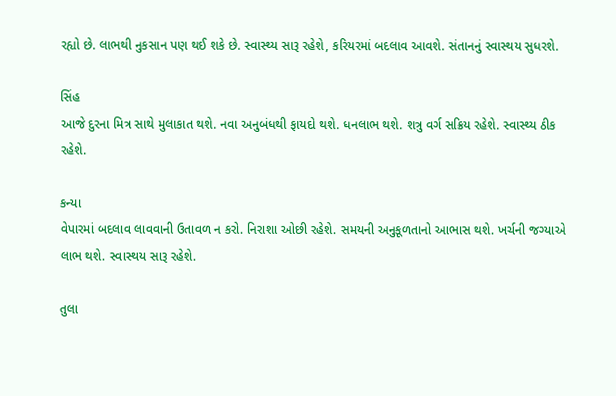રહ્યો છે. લાભથી નુકસાન પણ થઈ શકે છે. સ્વાસ્થ્ય સારૂ રહેશે, કરિયરમાં બદલાવ આવશે. સંતાનનું સ્વાસ્થય સુધરશે.

સિંહ
આજે દુરના મિત્ર સાથે મુલાકાત થશે. નવા અનુબંધથી ફાયદો થશે. ધનલાભ થશે. શત્રુ વર્ગ સક્રિય રહેશે. સ્વાસ્થ્ય ઠીક રહેશે.

કન્યા
વેપારમાં બદલાવ લાવવાની ઉતાવળ ન કરો. નિરાશા ઓછી રહેશે. સમયની અનુકૂળતાનો આભાસ થશે. ખર્ચની જગ્યાએ લાભ થશે. સ્વાસ્થય સારૂ રહેશે.

તુલા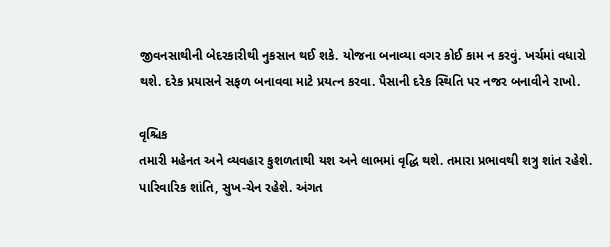જીવનસાથીની બેદરકારીથી નુકસાન થઈ શકે. યોજના બનાવ્યા વગર કોઈ કામ ન કરવું. ખર્ચમાં વધારો થશે. દરેક પ્રયાસને સફળ બનાવવા માટે પ્રયત્ન કરવા. પૈસાની દરેક સ્થિતિ પર નજર બનાવીને રાખો.

વૃશ્ચિક
તમારી મહેનત અને વ્યવહાર કુશળતાથી યશ અને લાભમાં વૃદ્ધિ થશે. તમારા પ્રભાવથી શત્રુ શાંત રહેશે. પારિવારિક શાંતિ, સુખ-ચેન રહેશે. અંગત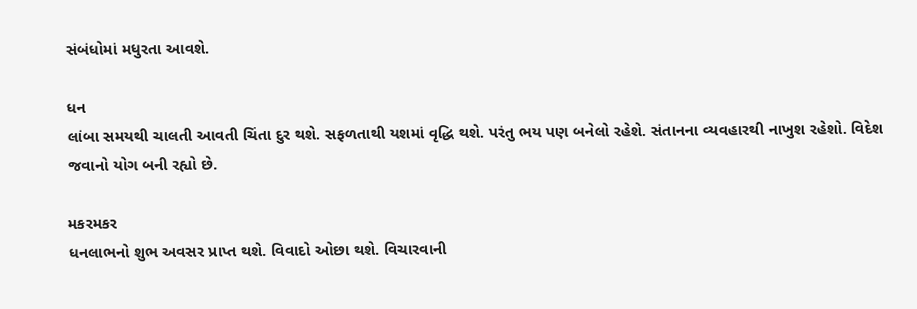સંબંધોમાં મધુરતા આવશે.

ધન
લાંબા સમયથી ચાલતી આવતી ચિંતા દુર થશે. સફળતાથી યશમાં વૃદ્ધિ થશે. પરંતુ ભય પણ બનેલો રહેશે. સંતાનના વ્યવહારથી નાખુશ રહેશો. વિદેશ જવાનો યોગ બની રહ્યો છે.

મકરમકર
ધનલાભનો શુભ અવસર પ્રાપ્ત થશે. વિવાદો ઓછા થશે. વિચારવાની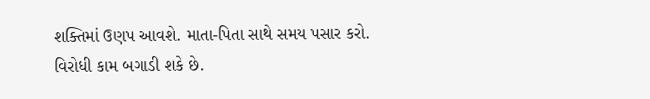શક્તિમાં ઉણપ આવશે. માતા-પિતા સાથે સમય પસાર કરો. વિરોધી કામ બગાડી શકે છે.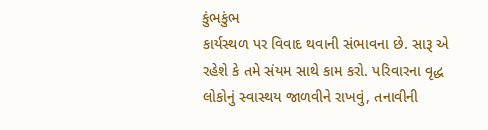કુંભકુંભ
કાર્યસ્થળ પર વિવાદ થવાની સંભાવના છે. સારૂ એ રહેશે કે તમે સંયમ સાથે કામ કરો. પરિવારના વૃદ્ધ લોકોનું સ્વાસ્થય જાળવીને રાખવું, તનાવીની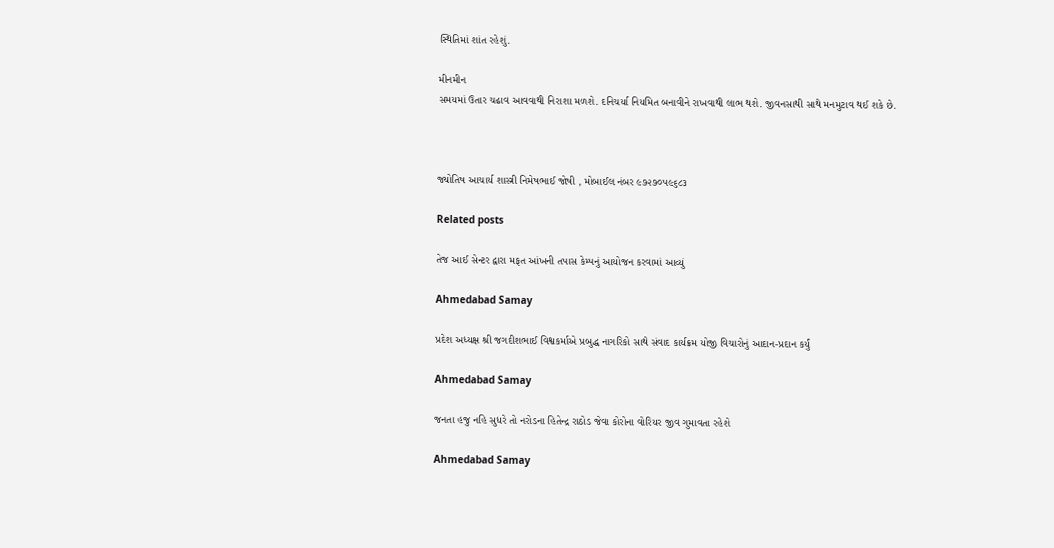સ્થિતિમાં શાંત રહેશું.

મીનમીન
સમયમાં ઉતાર ચઢાવ આવવાથી નિરાશા મળશે. દનિચર્યા નિયમિત બનાવીને રાખવાથી લાભ થશે. જીવનસાથી સાથે મનમુટાવ થઈ શકે છે.



જ્યોતિષ આચાર્ય શાસ્ત્રી નિમેષભાઈ જોષી , મોબાઈલ નંબર ૯૭૨૭૦૫૯૬૮૩

Related posts

તેજ આઈ સેન્ટર દ્વારા મફત આંખની તપાસ કેમ્પનું આયોજન કરવામાં આવ્યું

Ahmedabad Samay

પ્રદેશ અધ્યક્ષ શ્રી જગદીશભાઈ વિશ્વકર્માએ પ્રબુદ્ધ નાગરિકો સાથે સંવાદ કાર્યક્રમ યોજી વિચારોનું આદાન-પ્રદાન કર્યું

Ahmedabad Samay

જનતા હજુ નહિ સુધરે તો નરોડના હિતેન્દ્ર રાઠોડ જેવા કોરોના વોરિયર જીવ ગુમાવતા રહેશે

Ahmedabad Samay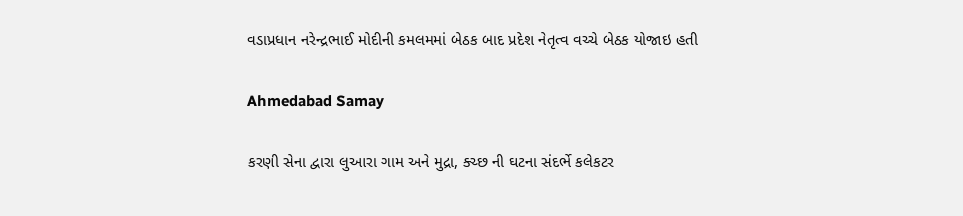વડાપ્રધાન નરેન્દ્રભાઈ મોદીની કમલમમાં બેઠક બાદ પ્રદેશ નેતૃત્વ વચ્ચે બેઠક યોજાઇ હતી

Ahmedabad Samay

કરણી સેના દ્વારા લુઆરા ગામ અને મુદ્રા, ક્ચ્છ ની ઘટના સંદર્ભે કલેકટર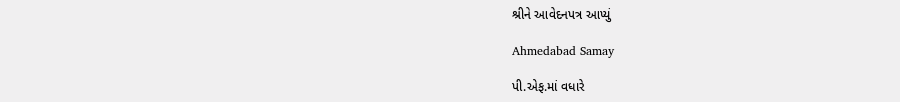શ્રીને આવેદનપત્ર આપ્યું

Ahmedabad Samay

પી.એફ.માં વધારે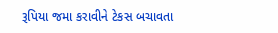રૂપિયા જમા કરાવીને ટેકસ બચાવતા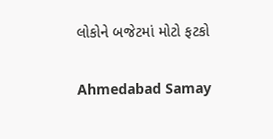લોકોને બજેટમાં મોટો ફટકો

Ahmedabad Samay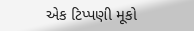એક ટિપ્પણી મૂકો